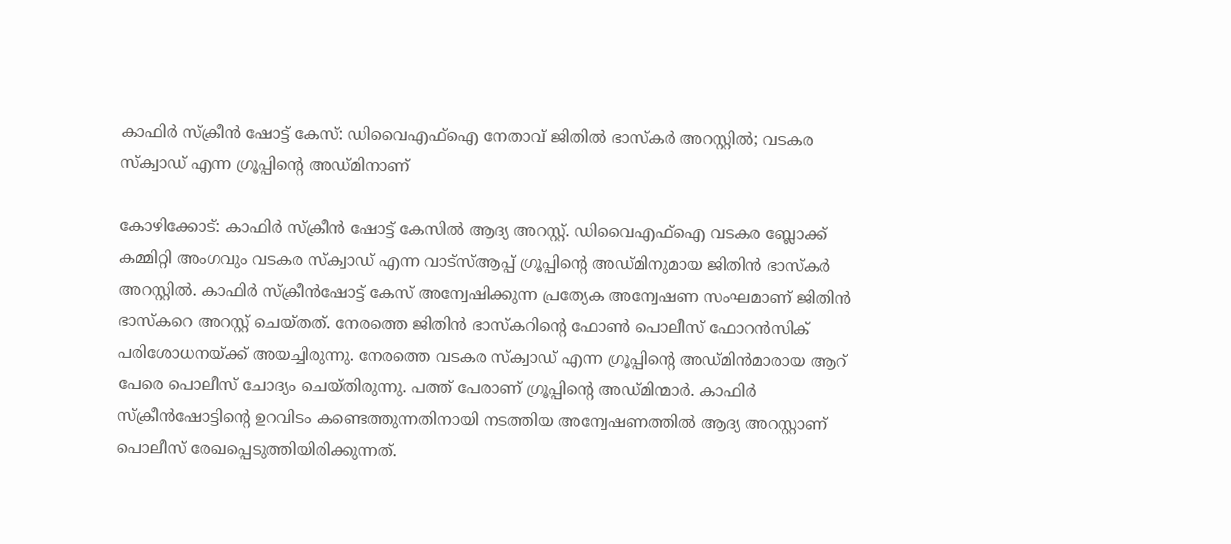കാഫിർ സ്ക്രീൻ ഷോട്ട് കേസ്: ഡിവൈഎഫ്ഐ നേതാവ് ജിതിൽ ഭാസ്കർ അറസ്റ്റിൽ; വടകര സ്ക്വാഡ് എന്ന ഗ്രൂപ്പിൻ്റെ അഡ്മിനാണ്

കോഴിക്കോട്: കാഫിർ സ്ക്രീൻ ഷോട്ട് കേസിൽ ആദ്യ അറസ്റ്റ്. ഡിവൈഎഫ്ഐ വടകര ബ്ലോക്ക് കമ്മിറ്റി അംഗവും വടകര സ്ക്വാഡ് എന്ന വാട്സ്ആപ്പ് ഗ്രൂപ്പിൻ്റെ അഡ്മിനുമായ ജിതിൻ ഭാസ്കർ അറസ്റ്റിൽ. കാഫി‍ർ സ്ക്രീൻഷോട്ട് കേസ് അന്വേഷിക്കുന്ന പ്രത്യേക അന്വേഷണ സംഘമാണ് ജിതിൻ ഭാസ്കറെ അറസ്റ്റ് ചെയ്തത്. നേരത്തെ ജിതിൻ ഭാസ്കറിൻ്റെ ഫോൺ പൊലീസ് ഫോറൻസിക് പരിശോധനയ്ക്ക് അയച്ചിരുന്നു. നേരത്തെ വടകര സ്ക്വാഡ‍് എന്ന ഗ്രൂപ്പിൻ്റെ അഡ്മിൻമാരായ ആറ് പേരെ പൊലീസ് ചോദ്യം ചെയ്തിരുന്നു. പത്ത് പേരാണ് ഗ്രൂപ്പിൻ്റെ അഡ്മിന്മാർ. കാഫിർ സ്ക്രീൻഷോട്ടിൻ്റെ ഉറവിടം കണ്ടെത്തുന്നതിനായി നടത്തിയ അന്വേഷണത്തിൽ ആദ്യ അറസ്റ്റാണ് പൊലീസ് രേഖപ്പെടുത്തിയിരിക്കുന്നത്.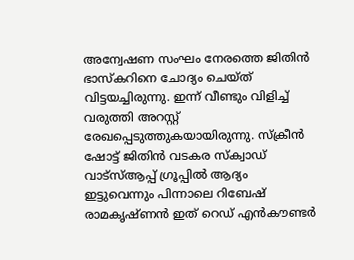അന്വേഷണ സംഘം നേരത്തെ ജിതിൻ ഭാസ്കറിനെ ചോദ്യം ചെയ്ത് വിട്ടയച്ചിരുന്നു. ഇന്ന് വീണ്ടും വിളിച്ച് വരുത്തി അറസ്റ്റ് രേഖപ്പെടുത്തുകയായിരുന്നു. സ്‌ക്രീന്‍ ഷോട്ട് ജിതിന്‍ വടകര സ്‌ക്വാഡ് വാട്‌സ്ആപ്പ് ഗ്രൂപ്പിൽ ആദ്യം ഇട്ടുവെന്നും പിന്നാലെ റിബേഷ് രാമകൃഷ്ണൻ ഇത് റെഡ് എന്‍കൗണ്ടര്‍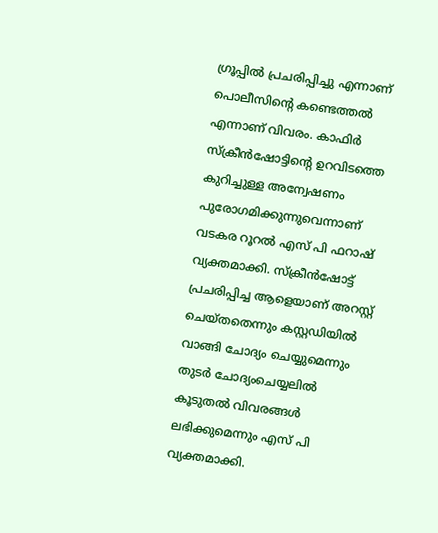ഗ്രൂപ്പിൽ പ്രചരിപ്പിച്ചു എന്നാണ് പൊലീസിൻ്റെ കണ്ടെത്തൽ എന്നാണ് വിവരം. കാഫിർ സ്ക്രീൻഷോട്ടിന്റെ ഉറവിടത്തെ കുറിച്ചുള്ള അന്വേഷണം പുരോഗമിക്കുന്നുവെന്നാണ് വടകര റൂറൽ എസ് പി ഫറാഷ് വ്യക്തമാക്കി. സ്ക്രീൻഷോട്ട് പ്രചരിപ്പിച്ച ആളെയാണ് അറസ്റ്റ് ചെയ്തതെന്നും കസ്റ്റഡിയിൽ വാങ്ങി ചോദ്യം ചെയ്യുമെന്നും തുടർ ചോദ്യംചെയ്യലിൽ കൂടുതൽ വിവരങ്ങൾ ലഭിക്കുമെന്നും എസ് പി വ്യക്തമാക്കി.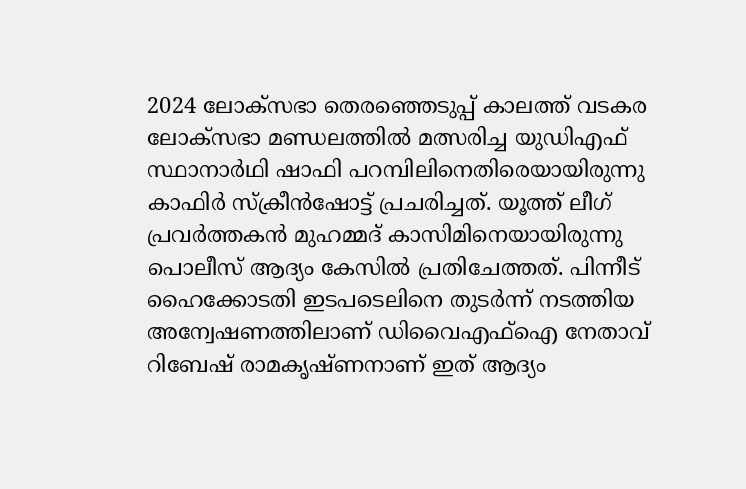2024 ലോക്സഭാ തെരഞ്ഞെടുപ്പ് കാലത്ത് വടകര ലോക്സഭാ മണ്ഡലത്തിൽ മത്സരിച്ച യുഡിഎഫ് സ്ഥാനാര്‍ഥി ഷാഫി പറമ്പിലിനെതിരെയായിരുന്നു കാഫിര്‍ സ്‌ക്രീന്‍ഷോട്ട് പ്രചരിച്ചത്. യൂത്ത് ലീഗ് പ്രവര്‍ത്തകന്‍ മുഹമ്മദ് കാസിമിനെയായിരുന്നു പൊലീസ് ആദ്യം കേസിൽ പ്രതിചേ‍ത്തത്. പിന്നീട് ഹൈക്കോടതി ഇടപടെലിനെ തുടര്‍ന്ന് നടത്തിയ അന്വേഷണത്തിലാണ് ഡിവൈഎഫ്ഐ നേതാവ് റിബേഷ് രാമകൃഷ്ണനാണ് ഇത് ആദ്യം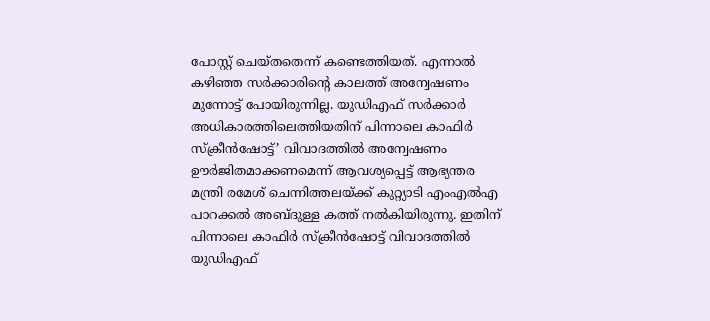പോസ്റ്റ് ചെയ്തതെന്ന് കണ്ടെത്തിയത്. എന്നാൽ കഴിഞ്ഞ സർക്കാരിൻ്റെ കാലത്ത് അന്വേഷണം മുന്നോട്ട് പോയിരുന്നില്ല. യുഡിഎഫ് സ‍ർക്കാർ അധികാരത്തിലെത്തിയതിന് പിന്നാലെ കാഫിർ സ്ക്രീൻഷോട്ട്’ വിവാദത്തിൽ അന്വേഷണം ഊർജിതമാക്കണമെന്ന് ആവശ്യപ്പെട്ട് ആഭ്യന്തര മന്ത്രി രമേശ് ചെന്നിത്തലയ്ക്ക് കുറ്റ്യാടി എംഎൽഎ പാറക്കൽ അബ്ദുള്ള കത്ത് നൽകിയിരുന്നു. ഇതിന് പിന്നാലെ കാഫി‍ർ സ്ക്രീൻഷോട്ട് വിവാദത്തിൽ യുഡിഎഫ്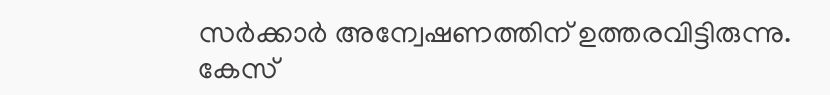സ‍ർക്കാർ അന്വേഷണത്തിന് ഉത്തരവിട്ടിരുന്നു. കേസ്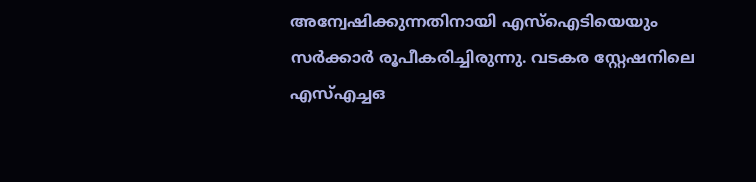അന്വേഷിക്കുന്നതിനായി എസ്ഐടിയെയും സർക്കാ‍ർ രൂപീകരിച്ചിരുന്നു. വടകര സ്റ്റേഷനിലെ എസ്എച്ചഒ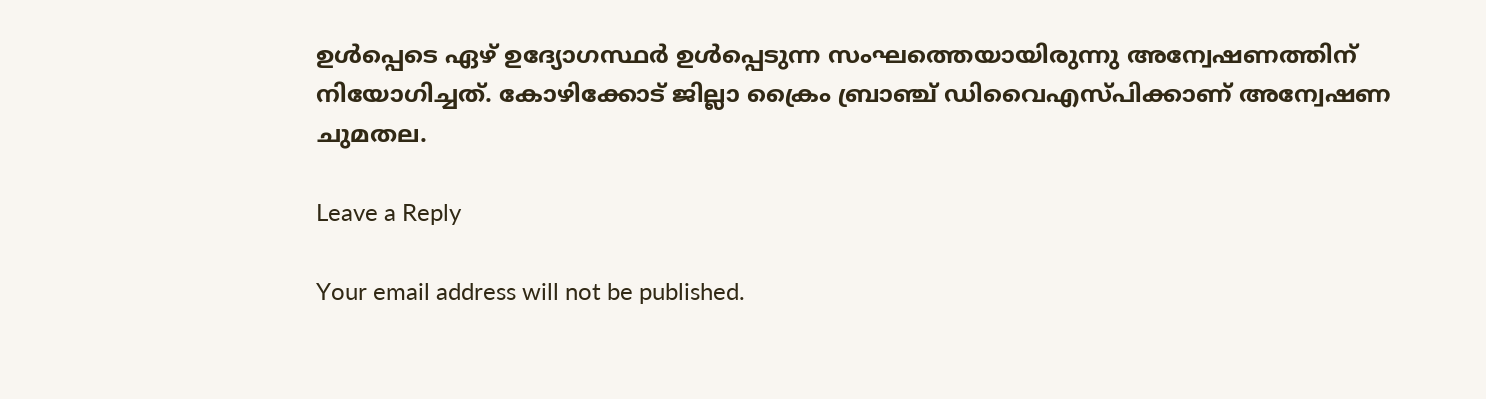ഉൾപ്പെടെ ഏഴ് ഉദ്യോഗസ്ഥ‍ർ ഉൾപ്പെടുന്ന സംഘത്തെയായിരുന്നു അന്വേഷണത്തിന് നിയോഗിച്ചത്. കോഴിക്കോട് ജില്ലാ ക്രൈം ബ്രാഞ്ച് ഡിവൈഎസ്പിക്കാണ് അന്വേഷണ ചുമതല.

Leave a Reply

Your email address will not be published.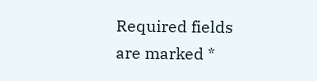Required fields are marked *